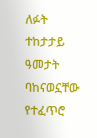ለፉት ተከታታይ ዓመታት ባከናወኗቸው የተፈጥሮ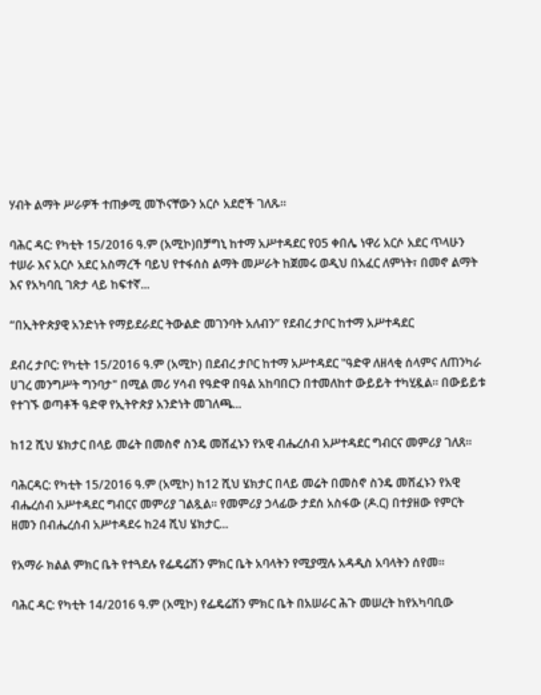ሃብት ልማት ሥራዎች ተጠቃሚ መኾናቸውን አርሶ አደሮች ገለጹ።

ባሕር ዳር: የካቲት 15/2016 ዓ.ም (አሚኮ)በቻግኒ ከተማ አሥተዳደር የ05 ቀበሌ ነዋሪ አርሶ አደር ጥላሁን ተሠራ እና አርሶ አደር አስማረች ባይህ የተፋሰስ ልማት መሥራት ከጀመሩ ወዲህ በአፈር ለምነት፣ በመኖ ልማት እና የአካባቢ ገጽታ ላይ ከፍተኛ...

“በኢትዮጵያዊ አንድነት የማይደራደር ትውልድ መገንባት አለብን” የደብረ ታቦር ከተማ አሥተዳደር

ደብረ ታቦር: የካቲት 15/2016 ዓ.ም (አሚኮ) በደብረ ታቦር ከተማ አሥተዳደር "ዓድዋ ለዘላቂ ሰላምና ለጠንካራ ሀገረ መንግሥት ግንባታ" በሚል መሪ ሃሳብ የዓድዋ በዓል አከባበርን በተመለከተ ውይይት ተካሂዷል። በውይይቱ የተገኙ ወጣቶች ዓድዋ የኢትዮጵያ አንድነት መገለጫ...

ከ12 ሺህ ሄክታር በላይ መሬት በመስኖ ስንዴ መሸፈኑን የአዊ ብሔረሰብ አሥተዳደር ግብርና መምሪያ ገለጸ።

ባሕርዳር: የካቲት 15/2016 ዓ.ም (አሚኮ) ከ12 ሺህ ሄክታር በላይ መሬት በመስኖ ስንዴ መሸፈኑን የአዊ ብሔረሰብ አሥተዳደር ግብርና መምሪያ ገልጿል። የመምሪያ ኃላፊው ታደሰ አስፋው (ዶ.ር) በተያዘው የምርት ዘመን በብሔረሰብ አሥተዳደሩ ከ24 ሺህ ሄክታር...

የአማራ ክልል ምክር ቤት የተጓደሉ የፌዴሬሽን ምክር ቤት አባላትን የሚያሟሉ አዳዲስ አባላትን ሰየመ።

ባሕር ዳር: የካቲት 14/2016 ዓ.ም (አሚኮ) የፌዴሬሽን ምክር ቤት በአሠራር ሕጉ መሠረት ከየአካባቢው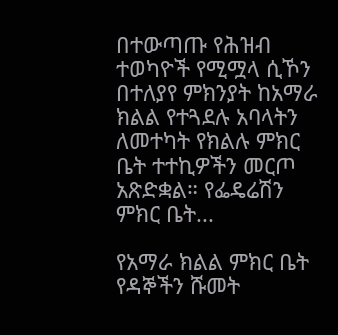በተውጣጡ የሕዝብ ተወካዮች የሚሟላ ሲኾን በተለያየ ምክንያት ከአማራ ክልል የተጓደሉ አባላትን ለመተካት የክልሉ ምክር ቤት ተተኪዎችን መርጦ አጽድቋል። የፌዴሬሽን ምክር ቤት...

የአማራ ክልል ምክር ቤት የዳኞችን ሹመት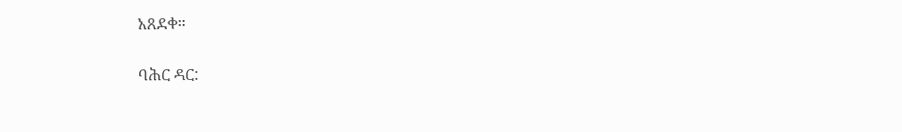አጸደቀ።

ባሕር ዳር: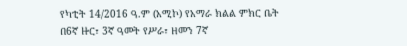የካቲት 14/2016 ዓ.ም (አሚኮ) የአማራ ክልል ምክር ቤት በ6ኛ ዙር፣ 3ኛ ዓመት የሥራ፣ ዘመን 7ኛ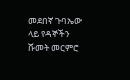መደበኛ ጉባኤው ላይ የዳኞችን ሹመት መርምሮ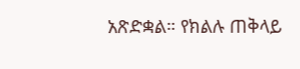አጽድቋል። የክልሉ ጠቅላይ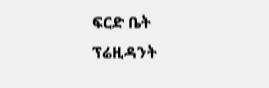ፍርድ ቤት ፕሬዚዳንት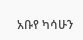አቡየ ካሳሁን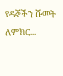የዳኞችን ሹመት ለምክር...